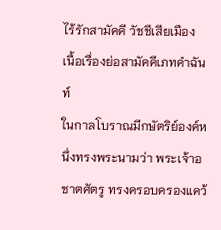ไร้รักสามัคคี วัชชีเสียเมือง
เนื้อเรื่องย่อสามัคคีเภทคำฉันท์
ในกาลโบราณมีกษัตริย์องค์หนึ่งทรงพระนามว่า พระเจ้าอชาตศัตรู ทรงครอบครองแคว้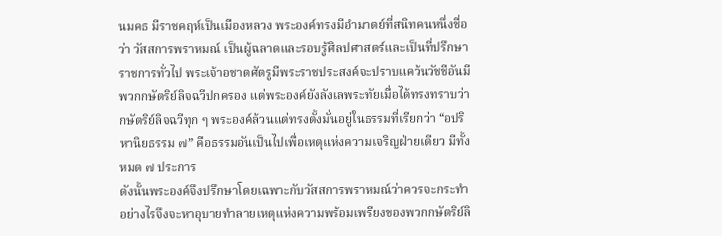นมคธ มีราชคฤห์เป็นเมืองหลวง พระองค์ทรงมีอำมาตย์ที่สนิทคนหนึ่งชื่อว่า วัสสการพราหมณ์ เป็นผู้ฉลาดและรอบรู้ศิลปศาสตร์และเป็นที่ปรึกษาราชการทั่วไป พระเจ้าอชาตศัตรูมีพระราชประสงค์จะปราบแคว้นวัชชีอันมีพวกกษัตริย์ลิจฉวีปกครอง แต่พระองค์ยังลังเลพระทัยเมื่อได้ทรงทราบว่ากษัตริย์ลิจฉวีทุก ๆ พระองค์ล้วนแต่ทรงตั้งมั่นอยู่ในธรรมที่เรียกว่า “อปริหานิยธรรม ๗” คือธรรมอันเป็นไปเพื่อเหตุแห่งความเจริญฝ่ายเดียว มีทั้งหมด ๗ ประการ
ดังนั้นพระองค์จึงปรึกษาโดยเฉพาะกับวัสสการพราหมณ์ว่าควรจะกระทำอย่างไรจึงจะหาอุบายทำลายเหตุแห่งความพร้อมเพรียงของพวกกษัตริย์ลิ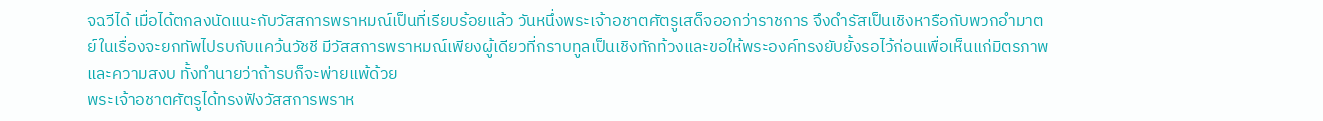จฉวีได้ เมื่อได้ตกลงนัดแนะกับวัสสการพราหมณ์เป็นที่เรียบร้อยแล้ว วันหนึ่งพระเจ้าอชาตศัตรูเสด็จออกว่าราชการ จึงดำรัสเป็นเชิงหารือกับพวกอำมาตย์ในเรื่องจะยกทัพไปรบกับแคว้นวัชชี มีวัสสการพราหมณ์เพียงผู้เดียวที่กราบทูลเป็นเชิงทักท้วงและขอให้พระองค์ทรงยับยั้งรอไว้ก่อนเพื่อเห็นแก่มิตรภาพและความสงบ ทั้งทำนายว่าถ้ารบก็จะพ่ายแพ้ด้วย
พระเจ้าอชาตศัตรูได้ทรงฟังวัสสการพราห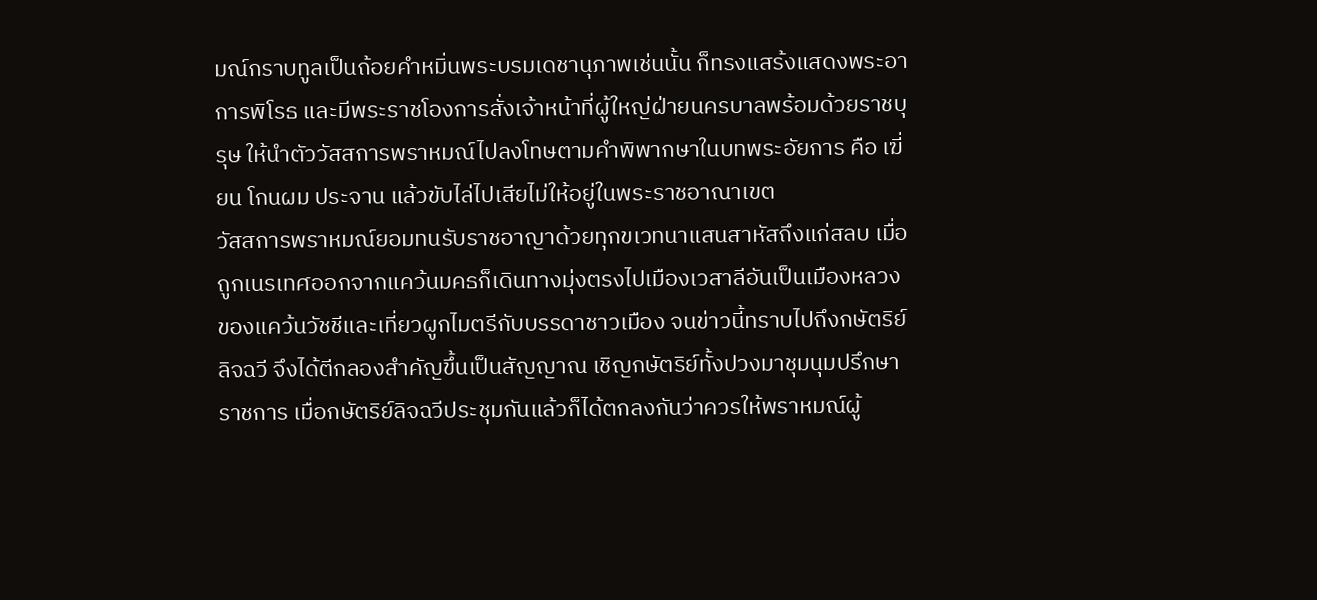มณ์กราบทูลเป็นถ้อยคำหมิ่นพระบรมเดชานุภาพเช่นนั้น ก็ทรงแสร้งแสดงพระอาการพิโรธ และมีพระราชโองการสั่งเจ้าหน้าที่ผู้ใหญ่ฝ่ายนครบาลพร้อมด้วยราชบุรุษ ให้นำตัววัสสการพราหมณ์ไปลงโทษตามคำพิพากษาในบทพระอัยการ คือ เฆี่ยน โกนผม ประจาน แล้วขับไล่ไปเสียไม่ให้อยู่ในพระราชอาณาเขต
วัสสการพราหมณ์ยอมทนรับราชอาญาด้วยทุกขเวทนาแสนสาหัสถึงแก่สลบ เมื่อถูกเนรเทศออกจากแคว้นมคธก็เดินทางมุ่งตรงไปเมืองเวสาลีอันเป็นเมืองหลวงของแคว้นวัชชีและเที่ยวผูกไมตรีกับบรรดาชาวเมือง จนข่าวนี้ทราบไปถึงกษัตริย์ลิจฉวี จึงได้ตีกลองสำคัญขึ้นเป็นสัญญาณ เชิญกษัตริย์ทั้งปวงมาชุมนุมปรึกษาราชการ เมื่อกษัตริย์ลิจฉวีประชุมกันแล้วก็ได้ตกลงกันว่าควรให้พราหมณ์ผู้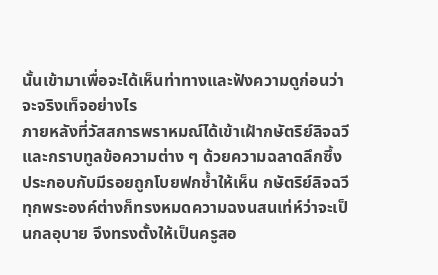นั้นเข้ามาเพื่อจะได้เห็นท่าทางและฟังความดูก่อนว่าจะจริงเท็จอย่างไร
ภายหลังที่วัสสการพราหมณ์ได้เข้าเฝ้ากษัตริย์ลิจฉวีและกราบทูลข้อความต่าง ๆ ด้วยความฉลาดลึกซึ้ง ประกอบกับมีรอยถูกโบยฟกช้ำให้เห็น กษัตริย์ลิจฉวีทุกพระองค์ต่างก็ทรงหมดความฉงนสนเท่ห์ว่าจะเป็นกลอุบาย จึงทรงตั้งให้เป็นครูสอ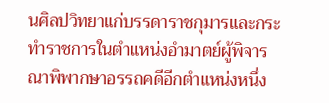นศิลปวิทยาแก่บรรดาราชกุมารและกระทำราชการในตำแหน่งอำมาตย์ผู้พิจารณาพิพากษาอรรถคดีอีกตำแหน่งหนึ่ง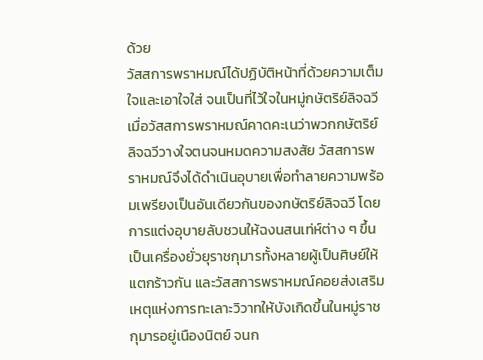ด้วย
วัสสการพราหมณ์ได้ปฏิบัติหน้าที่ด้วยความเต็มใจและเอาใจใส่ จนเป็นที่ไว้ใจในหมู่กษัตริย์ลิจฉวี เมื่อวัสสการพราหมณ์คาดคะเนว่าพวกกษัตริย์ลิจฉวีวางใจตนจนหมดความสงสัย วัสสการพราหมณ์จึงได้ดำเนินอุบายเพื่อทำลายความพร้อมเพรียงเป็นอันเดียวกันของกษัตริย์ลิจฉวี โดยการแต่งอุบายลับชวนให้ฉงนสนเท่ห์ต่าง ๆ ขึ้น เป็นเครื่องยั่วยุราชกุมารทั้งหลายผู้เป็นศิษย์ให้แตกร้าวกัน และวัสสการพราหมณ์คอยส่งเสริมเหตุแห่งการทะเลาะวิวาทให้บังเกิดขึ้นในหมู่ราชกุมารอยู่เนืองนิตย์ จนก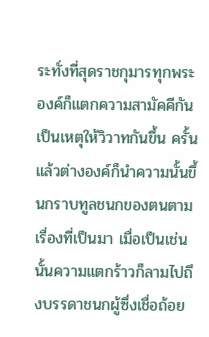ระทั่งที่สุดราชกุมารทุกพระองค์ก็แตกความสามัคคีกันเป็นเหตุให้วิวาทกันขึ้น ครั้นแล้วต่างองค์ก็นำความนั้นขึ้นกราบทูลชนกของตนตามเรื่องที่เป็นมา เมื่อเป็นเช่นนั้นความแตกร้าวก็ลามไปถึงบรรดาชนกผู้ซึ่งเชื่อถ้อย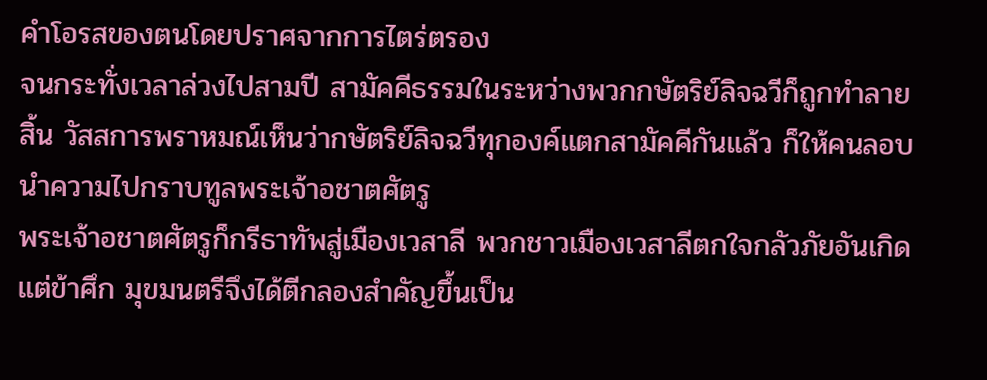คำโอรสของตนโดยปราศจากการไตร่ตรอง
จนกระทั่งเวลาล่วงไปสามปี สามัคคีธรรมในระหว่างพวกกษัตริย์ลิจฉวีก็ถูกทำลายสิ้น วัสสการพราหมณ์เห็นว่ากษัตริย์ลิจฉวีทุกองค์แตกสามัคคีกันแล้ว ก็ให้คนลอบนำความไปกราบทูลพระเจ้าอชาตศัตรู
พระเจ้าอชาตศัตรูก็กรีธาทัพสู่เมืองเวสาลี พวกชาวเมืองเวสาลีตกใจกลัวภัยอันเกิดแต่ข้าศึก มุขมนตรีจึงได้ตีกลองสำคัญขึ้นเป็น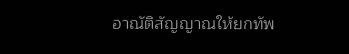อาณัติสัญญาณให้ยกทัพ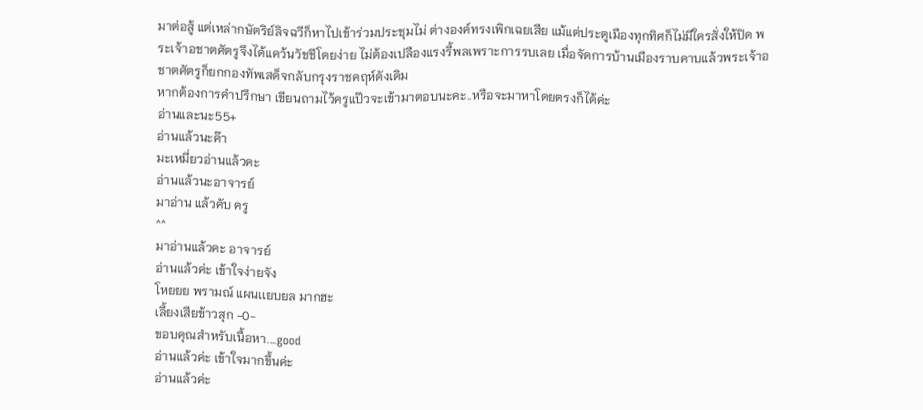มาต่อสู้ แต่เหล่ากษัตริย์ลิจฉวีก็หาไปเข้าร่วมประชุมไม่ ต่างองค์ทรงเพิกเฉยเสีย แม้แต่ประตูเมืองทุกทิศก็ไม่มีใครสั่งให้ปิด พระเจ้าอชาตศัตรูจึงได้แคว้นวัชชีโดยง่าย ไม่ต้องเปลืองแรงรี้พลเพราะการรบเลย เมื่อจัดการบ้านเมืองราบคาบแล้วพระเจ้าอชาตศัตรูก็ยกกองทัพเสด็จกลับกรุงราชคฤห์ดังเดิม
หากต้องการคำปรึกษา เขียนถามไว้ครูแป๊วจะเข้ามาตอบนะคะ..หรือจะมาหาโดยตรงก็ได้ค่ะ
อ่านและนะ55+
อ่านแล้วนะค๊า
มะเหมี่ยวอ่านแล้วคะ
อ่านแล้วนะอาจารย์
มาอ่าน แล้วคับ ครู
^^
มาอ่านแล้วคะ อาจารย์
อ่านแล้วค่ะ เข้าใจง่ายจัง
โหยยย พรามณ์ แผนเเยบยล มากฮะ
เลี้ยงเสียข้าวสุก -0-
ขอบคุณสำหรับเนื้อหา....good
อ่านแล้วค่ะ เข้าใจมากขึ้นค่ะ
อ่านแล้วค่ะ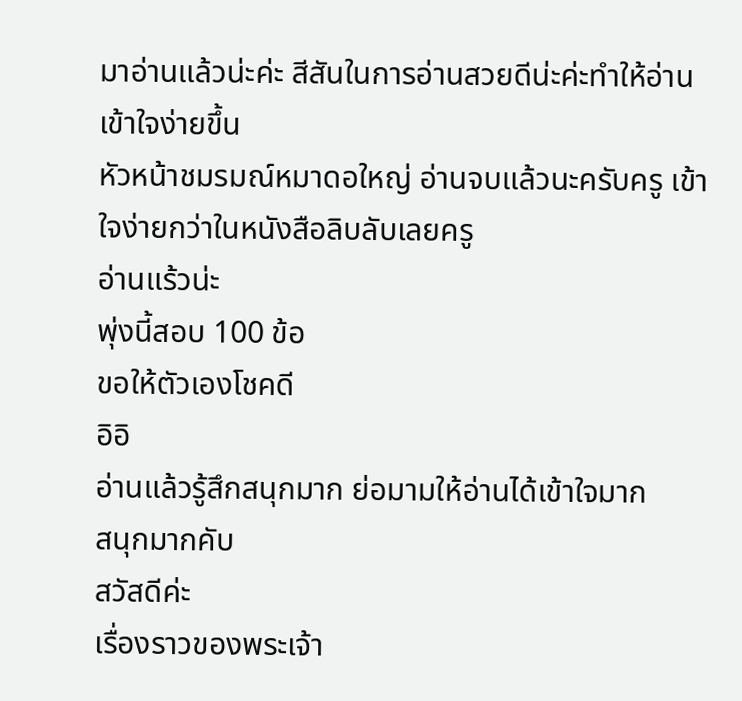มาอ่านแล้วน่ะค่ะ สีสันในการอ่านสวยดีน่ะค่ะทำให้อ่านเข้าใจง่ายขึ้น
หัวหน้าชมรมณ์หมาดอใหญ่ อ่านจบแล้วนะครับครู เข้าใจง่ายกว่าในหนังสือลิบลับเลยครู
อ่านแร้วน่ะ
พุ่งนี้สอบ 100 ข้อ
ขอให้ตัวเองโชคดี
อิอิ
อ่านแล้วรู้สึกสนุกมาก ย่อมามให้อ่านได้เข้าใจมาก
สนุกมากคับ
สวัสดีค่ะ
เรื่องราวของพระเจ้า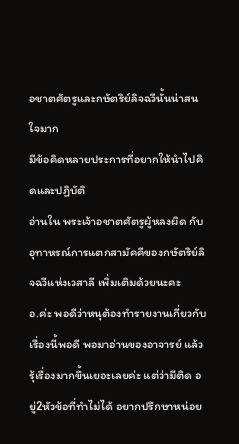อชาตศัตรูและกษัตริย์ลิจฉวีนั้นน่าสนใจมาก
มีข้อคิดหลายประการที่อยากให้นำไปคิดและปฏิบัติ
อ่านใน พระเจ้าอชาตศัตรูผู้หลงผิด กับ อุทาหรณ์การแตกสามัคคีของกษัตริย์ลิจฉวีแห่งเวสาลี เพิ่มเติมด้วยนะคะ
อ.ค่ะ พอดีว่าหนุต้องทำรายงานเกี่ยวกับเรื่องนี้พอดี พอมาอ่านของอาจารย์ แล้ว รุ้เรื่องมากขึ้นเยอะเลยค่ะ แต่ว่ามีติด อยู่2หัวข้อที่ทำไม่ได้ อยากปรึกษาหน่อย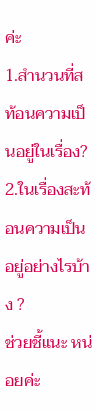ค่ะ
1.สำนวนที่สท้อนความเป็นอยู่ในเรื่อง?
2.ในเรื่องสะท้อนความเป็นอยู่อย่างไรบ้าง ?
ช่วยชี้แนะ หน่อยค่ะ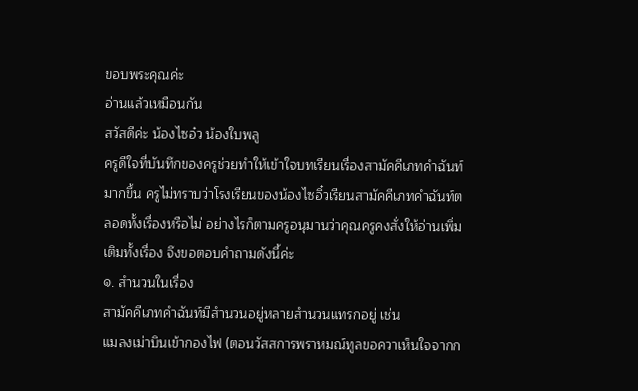ขอบพระคุณค่ะ
อ่านแล้วเหมือนกัน
สวัสดีค่ะ น้องไซอ๋ว น้องใบพลู
ครูดีใจที่บันทึกของครูช่วยทำให้เข้าใจบทเรียนเรื่องสามัคคีเภทคำฉันท์มากขึ้น ครูไม่ทราบว่าโรงเรียนของน้องไซอิ๋วเรียนสามัคคีเภทคำฉันท์ตลอดทั้งเรื่องหรือไม่ อย่างไรก็ตามครูอนุมานว่าคุณครูคงสั่งให้อ่านเพิ่มเติมทั้งเรื่อง จึงขอตอบคำถามดังนี้ค่ะ
๑. สำนวนในเรื่อง
สามัคคีเภทคำฉันท์มีสำนวนอยู่หลายสำนวนแทรกอยู่ เช่น
แมลงเม่าบินเข้ากองไฟ (ตอนวัสสการพราหมณ์ทูลขอควาเห็นใจจากก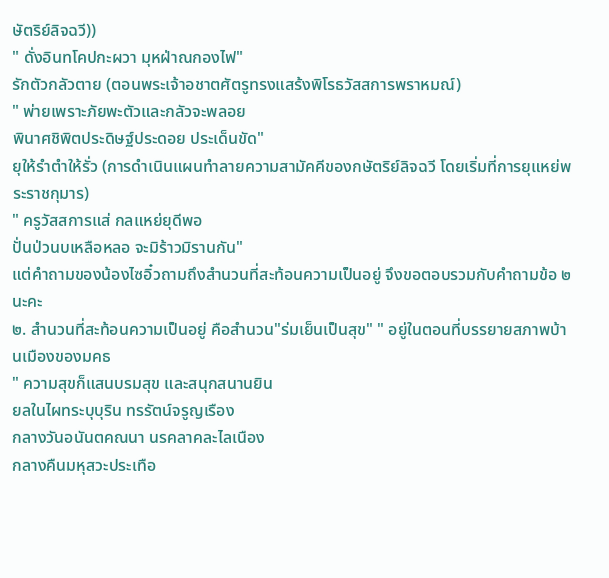ษัตริย์ลิจฉวี))
" ดั่งอินทโคปกะผวา มุหฝ่าณกองไฟ"
รักตัวกลัวตาย (ตอนพระเจ้าอชาตศัตรูทรงแสร้งพิโรธวัสสการพราหมณ์)
" พ่ายเพราะภัยพะตัวและกลัวจะพลอย
พินาศชิพิตประดิษฐ์ประดอย ประเด็นขัด"
ยุให้รำตำให้รั่ว (การดำเนินแผนทำลายความสามัคคีของกษัตริย์ลิจฉวี โดยเริ่มที่การยุแหย่พระราชกุมาร)
" ครูวัสสการแส่ กลแหย่ยุดีพอ
ปั่นป่วนบเหลือหลอ จะมิร้าวมิรานกัน"
แต่คำถามของน้องไซอิ๋วถามถึงสำนวนที่สะท้อนความเป็นอยู่ จึงขอตอบรวมกับคำถามข้อ ๒ นะคะ
๒. สำนวนที่สะท้อนความเป็นอยู่ คือสำนวน"ร่มเย็นเป็นสุข" " อยู่ในตอนที่บรรยายสภาพบ้านเมืองของมคธ
" ความสุขก็แสนบรมสุข และสนุกสนานยิน
ยลในไผทระบุบุริน ทรรัตน์จรูญเรือง
กลางวันอนันตคณนา นรคลาคละไลเนือง
กลางคืนมหุสวะประเทือ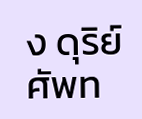ง ดุริย์ศัพท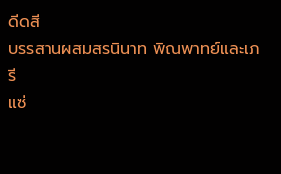ดีดสี
บรรสานผสมสรนินาท พิณพาทย์และเภรี
แซ่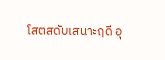โสตสดับเสนาะฤดี อุ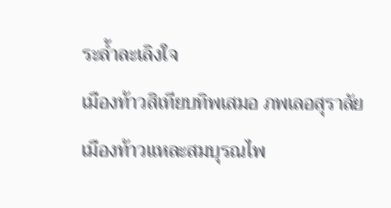ระล้ำละเลิงใจ
เมืองท้าวสิเทียบทิพเสมอ ภพเลอสุราลัย
เมืองท้าวแหละสมบุรณไพ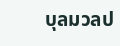บุลมวลป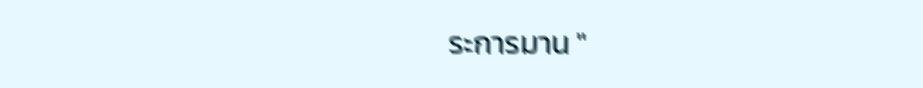ระการมาน "